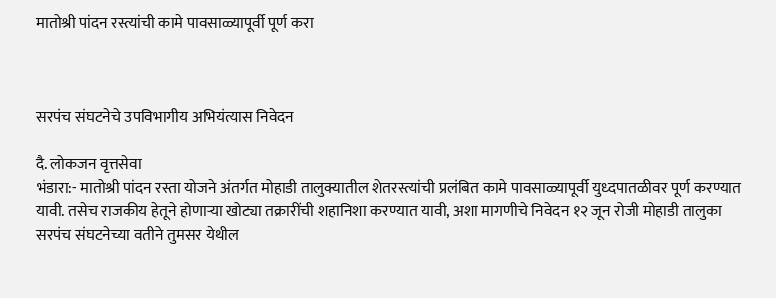मातोश्री पांदन रस्त्यांची कामे पावसाळ्यापूर्वी पूर्ण करा



सरपंच संघटनेचे उपविभागीय अभियंत्यास निवेदन

दै. लोकजन वृत्तसेवा
भंडारा:- मातोश्री पांदन रस्ता योजने अंतर्गत मोहाडी तालुक्यातील शेतरस्त्यांची प्रलंबित कामे पावसाळ्यापूर्वी युध्दपातळीवर पूर्ण करण्यात यावी. तसेच राजकीय हेतूने होणाऱ्या खोट्या तक्रारींची शहानिशा करण्यात यावी, अशा मागणीचे निवेदन १२ जून रोजी मोहाडी तालुका सरपंच संघटनेच्या वतीने तुमसर येथील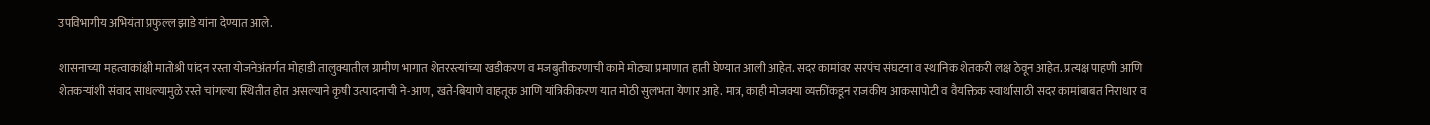उपविभागीय अभियंता प्रफुल्ल झाडे यांना देण्यात आले.

शासनाच्या महत्वाकांक्षी मातोश्री पांदन रस्ता योजनेअंतर्गत मोहाडी तालुक्यातील ग्रामीण भागात शेतरस्त्यांच्या खडीकरण व मजबुतीकरणाची कामे मोठ्या प्रमाणात हाती घेण्यात आली आहेत. सदर कामांवर सरपंच संघटना व स्थानिक शेतकरी लक्ष ठेवून आहेत. प्रत्यक्ष पाहणी आणि शेतकऱ्यांशी संवाद साधल्यामुळे रस्ते चांगल्या स्थितीत होत असल्याने कृषी उत्पादनाची ने-आण, खते-बियाणे वाहतूक आणि यांत्रिकीकरण यात मोठी सुलभता येणार आहे. मात्र, काही मोजक्या व्यक्तींकडून राजकीय आकसापोटी व वैयक्तिक स्वार्थासाठी सदर कामांबाबत निराधार व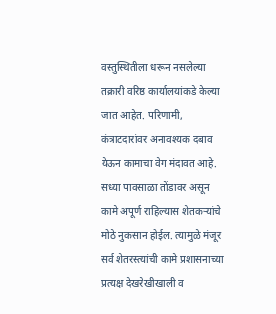वस्तुस्थितीला धरून नसलेल्या तक्रारी वरिष्ठ कार्यालयांकडे केल्या जात आहेत. परिणामी, कंत्राटदारांवर अनावश्यक दबाव येऊन कामाचा वेग मंदावत आहे. सध्या पावसाळा तोंडावर असून कामे अपूर्ण राहिल्यास शेतकऱ्यांचे मोठे नुकसान होईल. त्यामुळे मंजूर सर्व शेतरस्त्यांची कामे प्रशासनाच्या प्रत्यक्ष देखरेखीखाली व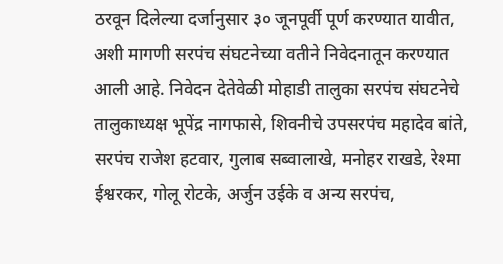ठरवून दिलेल्या दर्जानुसार ३० जूनपूर्वी पूर्ण करण्यात यावीत, अशी मागणी सरपंच संघटनेच्या वतीने निवेदनातून करण्यात आली आहे. निवेदन देतेवेळी मोहाडी तालुका सरपंच संघटनेचे तालुकाध्यक्ष भूपेंद्र नागफासे, शिवनीचे उपसरपंच महादेव बांते, सरपंच राजेश हटवार, गुलाब सब्वालाखे, मनोहर राखडे, रेश्मा ईश्वरकर, गोलू रोटके, अर्जुन उईके व अन्य सरपंच,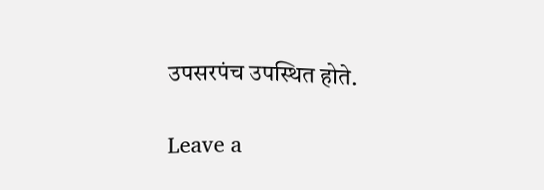उपसरपंच उपस्थित होते.

Leave a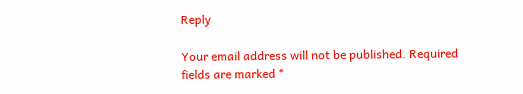Reply

Your email address will not be published. Required fields are marked *